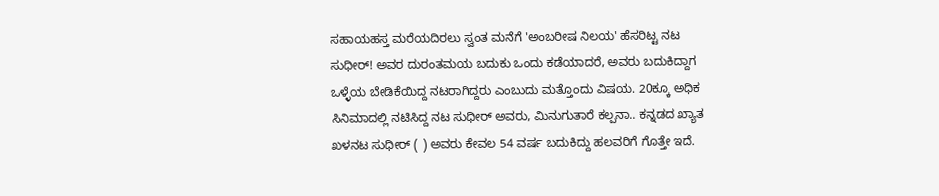ಸಹಾಯಹಸ್ತ ಮರೆಯದಿರಲು ಸ್ವಂತ ಮನೆಗೆ 'ಅಂಬರೀಷ ನಿಲಯ' ಹೆಸರಿಟ್ಟ ನಟ ಸುಧೀರ್! ಅವರ ದುರಂತಮಯ ಬದುಕು ಒಂದು ಕಡೆಯಾದರೆ, ಅವರು ಬದುಕಿದ್ದಾಗ ಒಳ್ಳೆಯ ಬೇಡಿಕೆಯಿದ್ದ ನಟರಾಗಿದ್ದರು ಎಂಬುದು ಮತ್ತೊಂದು ವಿಷಯ. 20ಕ್ಕೂ ಅಧಿಕ ಸಿನಿಮಾದಲ್ಲಿ ನಟಿಸಿದ್ದ ನಟ ಸುಧೀರ್ ಅವರು, ಮಿನುಗುತಾರೆ ಕಲ್ಪನಾ.. ಕನ್ನಡದ ಖ್ಯಾತ ಖಳನಟ ಸುಧೀರ್ ( ) ಅವರು ಕೇವಲ 54 ವರ್ಷ ಬದುಕಿದ್ದು ಹಲವರಿಗೆ ಗೊತ್ತೇ ಇದೆ.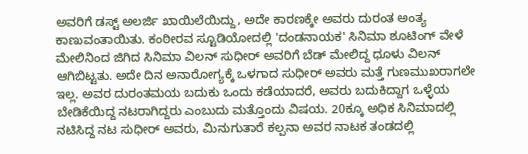ಅವರಿಗೆ ಡಸ್ಟ್ ಅಲರ್ಜಿ ಖಾಯಿಲೆಯಿದ್ದು, ಅದೇ ಕಾರಣಕ್ಕೇ ಅವರು ದುರಂತ ಅಂತ್ಯ ಕಾಣುವಂತಾಯಿತು. ಕಂಠೀರವ ಸ್ಟೂಡಿಯೋದಲ್ಲಿ 'ದಂಡನಾಯಕ' ಸಿನಿಮಾ ಶೂಟಿಂಗ್ ವೇಳೆ ಮೇಲಿನಿಂದ ಜಿಗಿದ ಸಿನಿಮಾ ವಿಲನ್ ಸುಧೀರ್ ಅವರಿಗೆ ಬೆಡ್ ಮೇಲಿದ್ದ ಧೂಳು ವಿಲನ್ ಆಗಿಬಿಟ್ಟತು. ಅದೇ ದಿನ ಅನಾರೋಗ್ಯಕ್ಕೆ ಒಳಗಾದ ಸುಧೀರ್ ಅವರು ಮತ್ತೆ ಗುಣಮುಖರಾಗಲೇ ಇಲ್ಲ. ಅವರ ದುರಂತಮಯ ಬದುಕು ಒಂದು ಕಡೆಯಾದರೆ, ಅವರು ಬದುಕಿದ್ದಾಗ ಒಳ್ಳೆಯ ಬೇಡಿಕೆಯಿದ್ದ ನಟರಾಗಿದ್ದರು ಎಂಬುದು ಮತ್ತೊಂದು ವಿಷಯ. 20ಕ್ಕೂ ಅಧಿಕ ಸಿನಿಮಾದಲ್ಲಿ ನಟಿಸಿದ್ದ ನಟ ಸುಧೀರ್ ಅವರು, ಮಿನುಗುತಾರೆ ಕಲ್ಪನಾ ಅವರ ನಾಟಕ ತಂಡದಲ್ಲಿ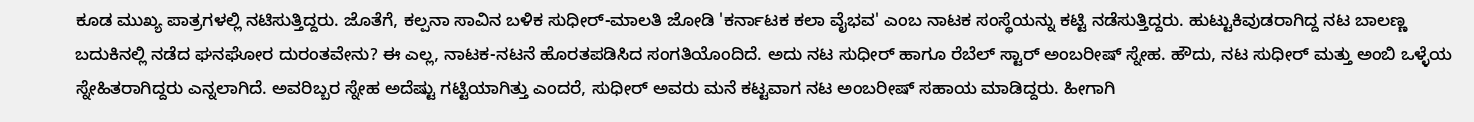ಕೂಡ ಮುಖ್ಯ ಪಾತ್ರಗಳಲ್ಲಿ ನಟಿಸುತ್ತಿದ್ದರು. ಜೊತೆಗೆ, ಕಲ್ಪನಾ ಸಾವಿನ ಬಳಿಕ ಸುಧೀರ್-ಮಾಲತಿ ಜೋಡಿ 'ಕರ್ನಾಟಕ ಕಲಾ ವೈಭವ' ಎಂಬ ನಾಟಕ ಸಂಸ್ಥೆಯನ್ನು ಕಟ್ಟಿ ನಡೆಸುತ್ತಿದ್ದರು. ಹುಟ್ಟುಕಿವುಡರಾಗಿದ್ದ ನಟ ಬಾಲಣ್ಣ ಬದುಕಿನಲ್ಲಿ ನಡೆದ ಘನಘೋರ ದುರಂತವೇನು? ಈ ಎಲ್ಲ, ನಾಟಕ-ನಟನೆ ಹೊರತಪಡಿಸಿದ ಸಂಗತಿಯೊಂದಿದೆ. ಅದು ನಟ ಸುಧೀರ್ ಹಾಗೂ ರೆಬೆಲ್ ಸ್ಟಾರ್ ಅಂಬರೀಷ್ ಸ್ನೇಹ. ಹೌದು, ನಟ ಸುಧೀರ್ ಮತ್ತು ಅಂಬಿ ಒಳ್ಳೆಯ ಸ್ನೇಹಿತರಾಗಿದ್ದರು ಎನ್ನಲಾಗಿದೆ. ಅವರಿಬ್ಬರ ಸ್ನೇಹ ಅದೆಷ್ಟು ಗಟ್ಟಿಯಾಗಿತ್ತು ಎಂದರೆ, ಸುಧೀರ್ ಅವರು ಮನೆ ಕಟ್ಟವಾಗ ನಟ ಅಂಬರೀಷ್ ಸಹಾಯ ಮಾಡಿದ್ದರು. ಹೀಗಾಗಿ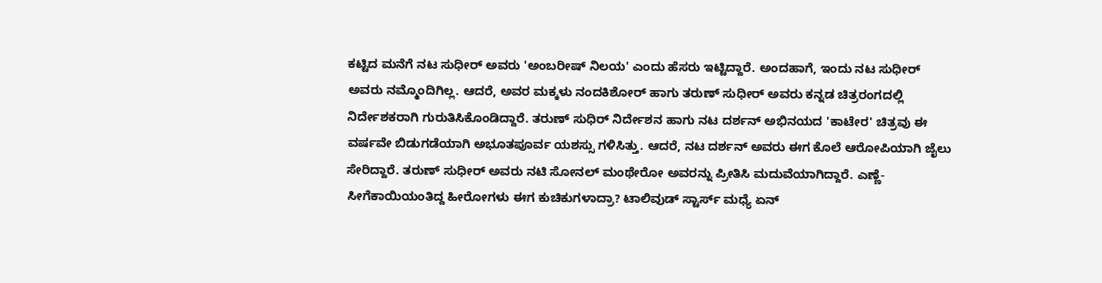ಕಟ್ಟಿದ ಮನೆಗೆ ನಟ ಸುಧೀರ್ ಅವರು 'ಅಂಬರೀಷ್ ನಿಲಯ' ಎಂದು ಹೆಸರು ಇಟ್ಟಿದ್ದಾರೆ. ಅಂದಹಾಗೆ, ಇಂದು ನಟ ಸುಧೀರ್ ಅವರು ನಮ್ಮೊಂದಿಗಿಲ್ಲ. ಆದರೆ, ಅವರ ಮಕ್ಕಳು ನಂದಕಿಶೋರ್ ಹಾಗು ತರುಣ್ ಸುಧೀರ್ ಅವರು ಕನ್ನಡ ಚಿತ್ರರಂಗದಲ್ಲಿ ನಿರ್ದೇಶಕರಾಗಿ ಗುರುತಿಸಿಕೊಂಡಿದ್ದಾರೆ. ತರುಣ್ ಸುಧಿರ್ ನಿರ್ದೇಶನ ಹಾಗು ನಟ ದರ್ಶನ್ ಅಭಿನಯದ 'ಕಾಟೇರ' ಚಿತ್ರವು ಈ ವರ್ಷವೇ ಬಿಡುಗಡೆಯಾಗಿ ಅಭೂತಪೂರ್ವ ಯಶಸ್ಸು ಗಳಿಸಿತ್ತು. ಆದರೆ, ನಟ ದರ್ಶನ್ ಅವರು ಈಗ ಕೊಲೆ ಆರೋಪಿಯಾಗಿ ಜೈಲು ಸೇರಿದ್ದಾರೆ. ತರುಣ್ ಸುಧೀರ್ ಅವರು ನಟಿ ಸೋನಲ್ ಮಂಥೇರೋ ಅವರನ್ನು ಪ್ರೀತಿಸಿ ಮದುವೆಯಾಗಿದ್ದಾರೆ. ಎಣ್ಣೆ-ಸೀಗೆಕಾಯಿಯಂತಿದ್ದ ಹೀರೋಗಳು ಈಗ ಕುಚಿಕುಗಳಾದ್ರಾ? ಟಾಲಿವುಡ್ ಸ್ಟಾರ್ಸ್‌ ಮಧ್ಯೆ ಏನ್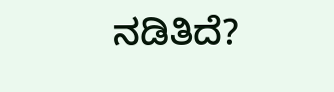ನಡಿತಿದೆ?